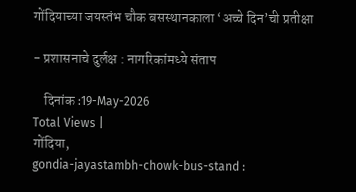गोंदियाच्या जयस्तंभ चौक बसस्थानकाला ‘अच्चे दिन’ची प्रतीक्षा

- प्रशासनाचे दुर्लक्ष : नागरिकांमध्ये संताप

    दिनांक :19-May-2026
Total Views |
गोंदिया,
gondia-jayastambh-chowk-bus-stand :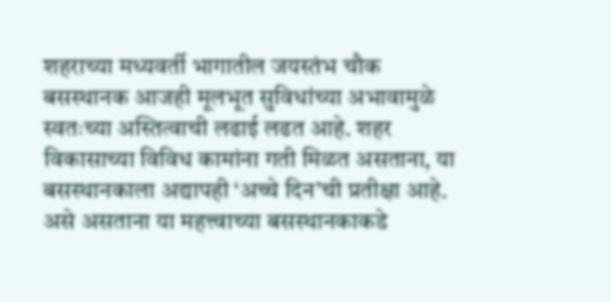शहराच्या मध्यवर्ती भागातील जयस्तंभ चौक बसस्थानक आजही मूलभूत सुविधांच्या अभावामुळे स्वतःच्या अस्तित्वाची लढाई लढत आहे. शहर विकासाच्या विविध कामांना गती मिळत असताना, या बसस्थानकाला अद्यापही ‘अच्चे दिन’ची प्रतीक्षा आहे. असे असताना या महत्त्वाच्या बसस्थानकाकडे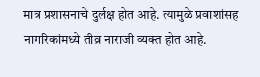मात्र प्रशासनाचे दुर्लक्ष होत आहे. त्यामुळे प्रवाशांसह नागरिकांमध्ये तीव्र नाराजी व्यक्त होत आहे.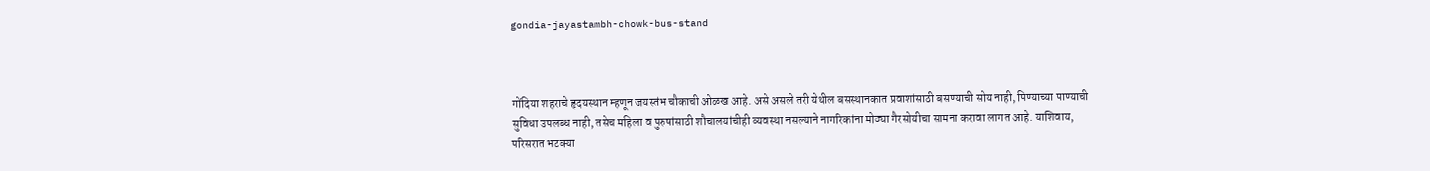gondia-jayastambh-chowk-bus-stand



गोंदिया शहराचे हृदयस्थान म्हणून जयस्तंभ चौकाची ओळख आहे. असे असले तरी येथील बसस्थानकात प्रवाशांसाठी बसण्याची सोय नाही, पिण्याच्या पाण्याची सुविधा उपलब्ध नाही, तसेच महिला व पुरुषांसाठी शौचालयांचीही व्यवस्था नसल्याने नागरिकांना मोठ्या गैरसोयीचा सामना करावा लागत आहे. याशिवाय, परिसरात भटक्या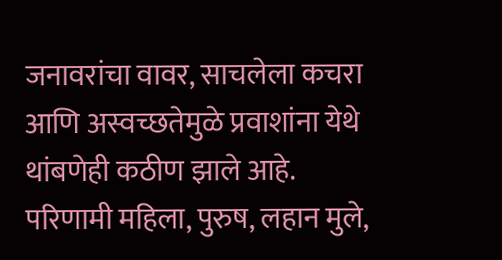जनावरांचा वावर, साचलेला कचरा आणि अस्वच्छतेमुळे प्रवाशांना येथे थांबणेही कठीण झाले आहे. परिणामी महिला, पुरुष, लहान मुले,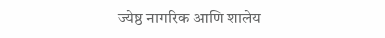ज्येष्ठ नागरिक आणि शालेय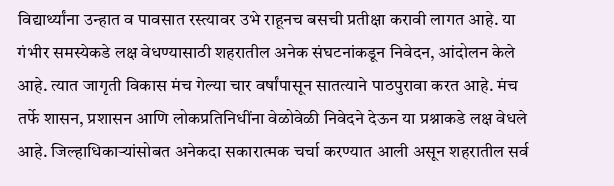विद्यार्थ्यांना उन्हात व पावसात रस्त्यावर उभे राहूनच बसची प्रतीक्षा करावी लागत आहे. या गंभीर समस्येकडे लक्ष वेधण्यासाठी शहरातील अनेक संघटनांकडून निवेदन, आंदोलन केले आहे. त्यात जागृती विकास मंच गेल्या चार वर्षांपासून सातत्याने पाठपुरावा करत आहे. मंच तर्फे शासन, प्रशासन आणि लोकप्रतिनिधींना वेळोवेळी निवेदने देऊन या प्रश्नाकडे लक्ष वेधले आहे. जिल्हाधिकार्‍यांसोबत अनेकदा सकारात्मक चर्चा करण्यात आली असून शहरातील सर्व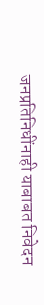जनप्रतिनिधींनाही याबाबत निवेदन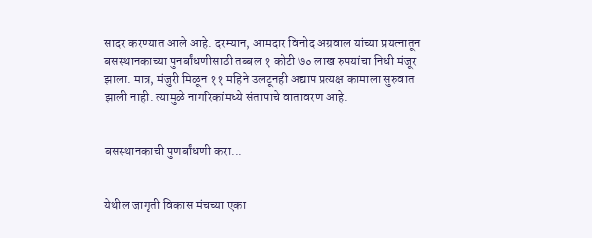सादर करण्यात आले आहे. दरम्यान, आमदार विनोद अग्रवाल यांच्या प्रयत्नातून बसस्थानकाच्या पुनर्बांधणीसाठी तब्बल १ कोटी ७० लाख रुपयांचा निधी मंजूर झाला. मात्र, मंजुरी मिळून ११ महिने उलटूनही अद्याप प्रत्यक्ष कामाला सुरुवात झाली नाही. त्यामुळे नागरिकांमध्ये संतापाचे वातावरण आहे.


बसस्थानकाची पुणर्बांधणी करा...


येथील जागृती विकास मंचच्या एका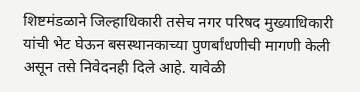शिष्टमंडळाने जिल्हाधिकारी तसेच नगर परिषद मुख्याधिकारी यांची भेट घेऊन बसस्थानकाच्या पुणर्बांधणीची मागणी केली असून तसे निवेदनही दिले आहे. यावेळी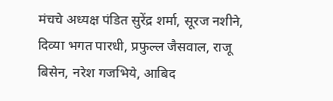मंचचे अध्यक्ष पंडित सुरेंद्र शर्मा, सूरज नशीने, दिव्या भगत पारधी, प्रफुल्ल जैसवाल, राजू बिसेन, नरेश गजभिये, आबिद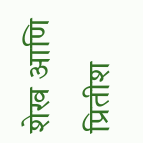शेख आणि प्रितीश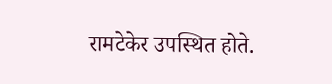रामटेकेर उपस्थित होते.